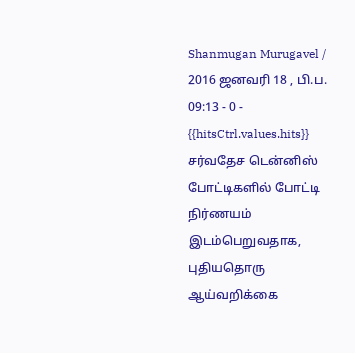Shanmugan Murugavel / 2016 ஜனவரி 18 , பி.ப. 09:13 - 0 - {{hitsCtrl.values.hits}}
சர்வதேச டென்னிஸ் போட்டிகளில் போட்டி நிர்ணயம் இடம்பெறுவதாக, புதியதொரு ஆய்வறிக்கை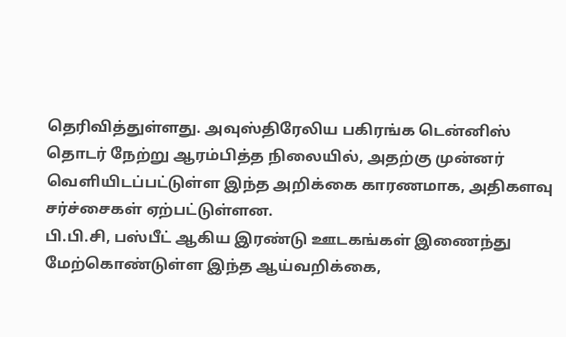தெரிவித்துள்ளது. அவுஸ்திரேலிய பகிரங்க டென்னிஸ் தொடர் நேற்று ஆரம்பித்த நிலையில், அதற்கு முன்னர் வெளியிடப்பட்டுள்ள இந்த அறிக்கை காரணமாக, அதிகளவு சர்ச்சைகள் ஏற்பட்டுள்ளன.
பி.பி.சி, பஸ்பீட் ஆகிய இரண்டு ஊடகங்கள் இணைந்து மேற்கொண்டுள்ள இந்த ஆய்வறிக்கை,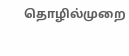தொழில்முறை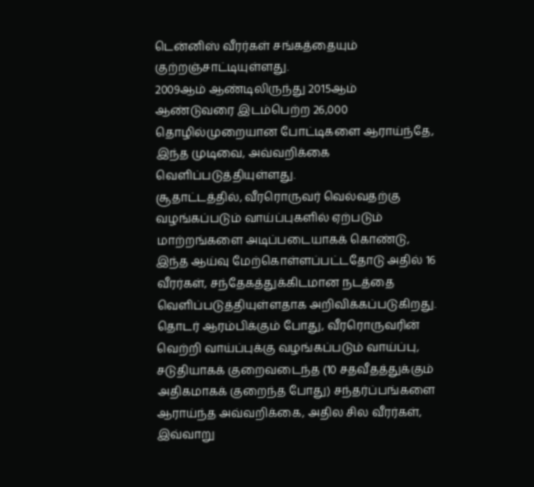டென்னிஸ் வீரர்கள் சங்கத்தையும் குற்றஞ்சாட்டியுள்ளது.
2009ஆம் ஆண்டிலிருந்து 2015ஆம் ஆண்டுவரை இடம்பெற்ற 26,000 தொழில்முறையான போட்டிகளை ஆராய்ந்தே, இந்த முடிவை, அவ்வறிக்கை வெளிப்படுத்தியுள்ளது.
சூதாட்டத்தில், வீரரொருவர் வெல்வதற்கு வழங்கப்படும் வாய்ப்புகளில் ஏற்படும் மாற்றங்களை அடிப்படையாகக் கொண்டு, இந்த ஆய்வு மேற்கொள்ளப்பட்டதோடு அதில் 16 வீரர்கள், சந்தேகத்துக்கிடமான நடத்தை வெளிப்படுத்தியுள்ளதாக அறிவிக்கப்படுகிறது.
தொடர் ஆரம்பிக்கும் போது, வீரரொருவரின் வெற்றி வாய்ப்புக்கு வழங்கப்படும் வாய்ப்பு, சடுதியாகக் குறைவடைந்த (10 சதவீதத்துக்கும் அதிகமாகக் குறைந்த போது) சந்தர்ப்பங்களை ஆராய்ந்த அவ்வறிக்கை, அதில சில வீரர்கள், இவ்வாறு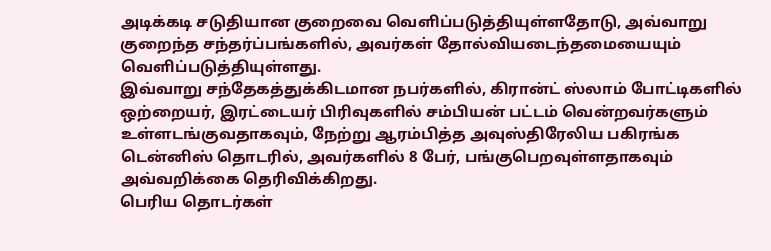அடிக்கடி சடுதியான குறைவை வெளிப்படுத்தியுள்ளதோடு, அவ்வாறு குறைந்த சந்தர்ப்பங்களில், அவர்கள் தோல்வியடைந்தமையையும் வெளிப்படுத்தியுள்ளது.
இவ்வாறு சந்தேகத்துக்கிடமான நபர்களில், கிரான்ட் ஸ்லாம் போட்டிகளில் ஒற்றையர், இரட்டையர் பிரிவுகளில் சம்பியன் பட்டம் வென்றவர்களும் உள்ளடங்குவதாகவும், நேற்று ஆரம்பித்த அவுஸ்திரேலிய பகிரங்க டென்னிஸ் தொடரில், அவர்களில் 8 பேர், பங்குபெறவுள்ளதாகவும் அவ்வறிக்கை தெரிவிக்கிறது.
பெரிய தொடர்கள்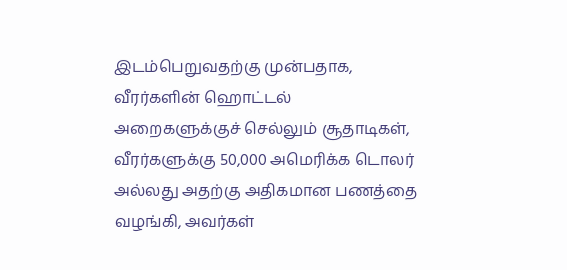இடம்பெறுவதற்கு முன்பதாக, வீரர்களின் ஹொட்டல் அறைகளுக்குச் செல்லும் சூதாடிகள், வீரர்களுக்கு 50,000 அமெரிக்க டொலர் அல்லது அதற்கு அதிகமான பணத்தை வழங்கி, அவர்கள்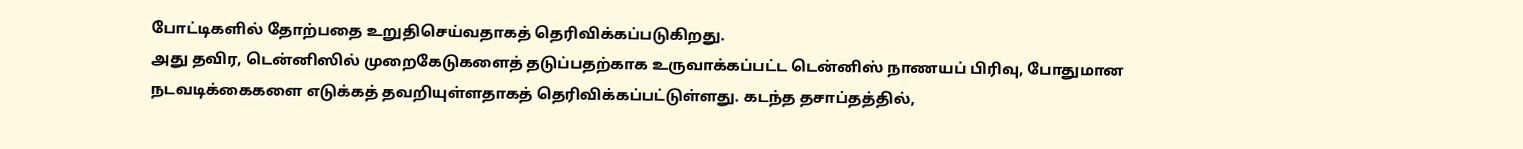போட்டிகளில் தோற்பதை உறுதிசெய்வதாகத் தெரிவிக்கப்படுகிறது.
அது தவிர, டென்னிஸில் முறைகேடுகளைத் தடுப்பதற்காக உருவாக்கப்பட்ட டென்னிஸ் நாணயப் பிரிவு, போதுமான நடவடிக்கைகளை எடுக்கத் தவறியுள்ளதாகத் தெரிவிக்கப்பட்டுள்ளது. கடந்த தசாப்தத்தில்,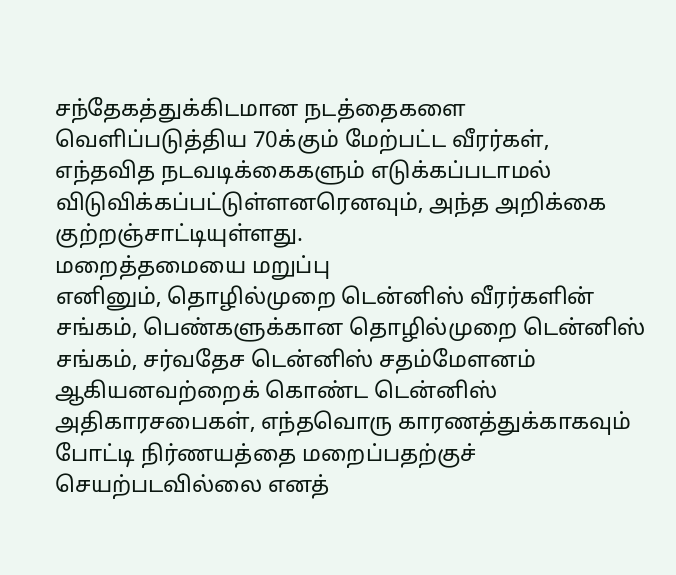சந்தேகத்துக்கிடமான நடத்தைகளை வெளிப்படுத்திய 70க்கும் மேற்பட்ட வீரர்கள், எந்தவித நடவடிக்கைகளும் எடுக்கப்படாமல் விடுவிக்கப்பட்டுள்ளனரெனவும், அந்த அறிக்கை குற்றஞ்சாட்டியுள்ளது.
மறைத்தமையை மறுப்பு
எனினும், தொழில்முறை டென்னிஸ் வீரர்களின் சங்கம், பெண்களுக்கான தொழில்முறை டென்னிஸ் சங்கம், சர்வதேச டென்னிஸ் சதம்மேளனம் ஆகியனவற்றைக் கொண்ட டென்னிஸ் அதிகாரசபைகள், எந்தவொரு காரணத்துக்காகவும் போட்டி நிர்ணயத்தை மறைப்பதற்குச் செயற்படவில்லை எனத்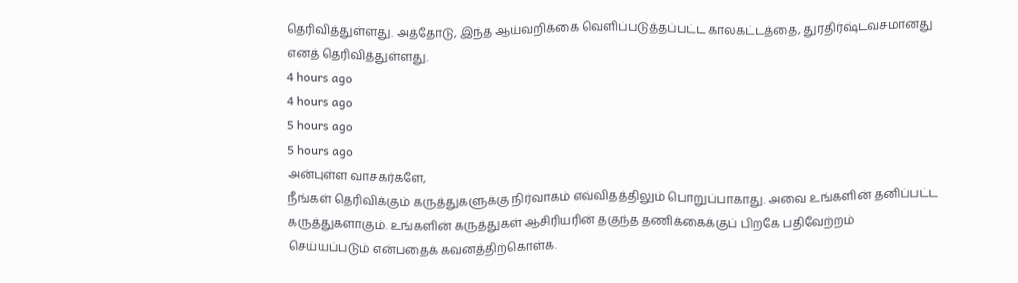தெரிவித்துள்ளது. அத்தோடு, இந்த ஆய்வறிக்கை வெளிப்படுத்தப்பட்ட காலகட்டத்தை, துரதிர்ஷ்டவசமானது எனத் தெரிவித்துள்ளது.
4 hours ago
4 hours ago
5 hours ago
5 hours ago
அன்புள்ள வாசகர்களே,
நீங்கள் தெரிவிக்கும் கருத்துகளுக்கு நிர்வாகம் எவ்விதத்திலும் பொறுப்பாகாது. அவை உங்களின் தனிப்பட்ட கருத்துகளாகும். உங்களின் கருத்துகள் ஆசிரியரின் தகுந்த தணிக்கைக்குப் பிறகே பதிவேற்றம் செய்யப்படும் என்பதைக் கவனத்திற்கொள்க.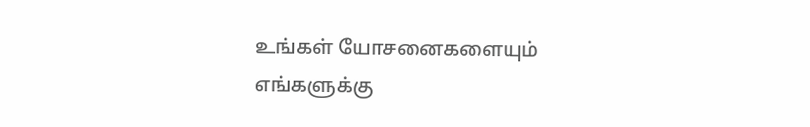உங்கள் யோசனைகளையும் எங்களுக்கு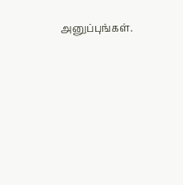அனுப்புங்கள்.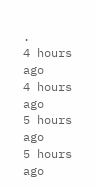.
4 hours ago
4 hours ago
5 hours ago
5 hours ago